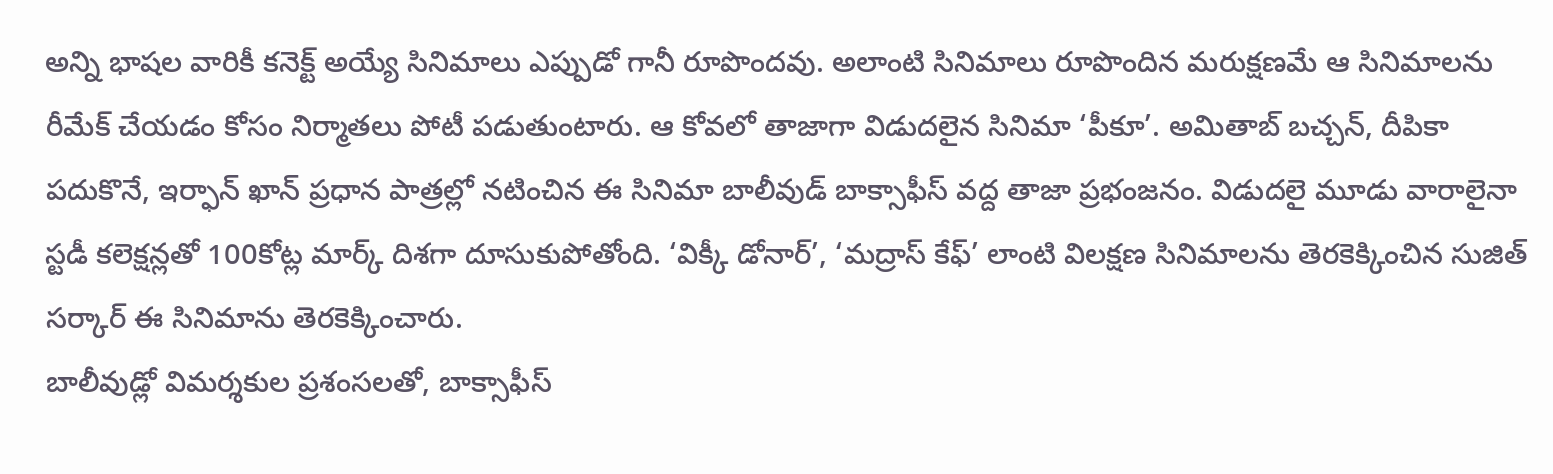అన్ని భాషల వారికీ కనెక్ట్ అయ్యే సినిమాలు ఎప్పుడో గానీ రూపొందవు. అలాంటి సినిమాలు రూపొందిన మరుక్షణమే ఆ సినిమాలను రీమేక్ చేయడం కోసం నిర్మాతలు పోటీ పడుతుంటారు. ఆ కోవలో తాజాగా విడుదలైన సినిమా ‘పీకూ’. అమితాబ్ బచ్చన్, దీపికా పదుకొనే, ఇర్ఫాన్ ఖాన్ ప్రధాన పాత్రల్లో నటించిన ఈ సినిమా బాలీవుడ్ బాక్సాఫీస్ వద్ద తాజా ప్రభంజనం. విడుదలై మూడు వారాలైనా స్టడీ కలెక్షన్లతో 100కోట్ల మార్క్ దిశగా దూసుకుపోతోంది. ‘విక్కీ డోనార్’, ‘మద్రాస్ కేఫ్’ లాంటి విలక్షణ సినిమాలను తెరకెక్కించిన సుజిత్ సర్కార్ ఈ సినిమాను తెరకెక్కించారు.
బాలీవుడ్లో విమర్శకుల ప్రశంసలతో, బాక్సాఫీస్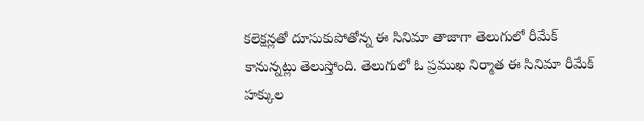కలెక్షన్లతో దూసుకుపోతోన్న ఈ సినిమా తాజాగా తెలుగులో రీమేక్ కానున్నట్లు తెలుస్తోంది. తెలుగులో ఓ ప్రముఖ నిర్మాత ఈ సినిమా రీమేక్ హక్కుల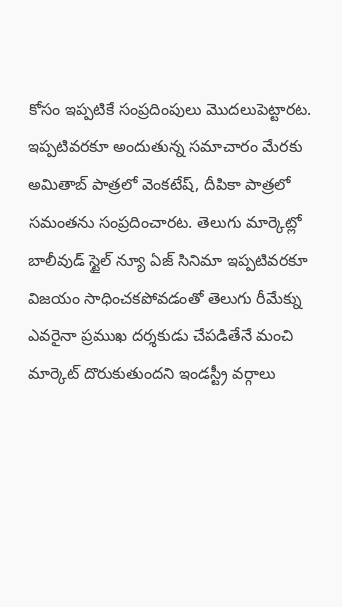కోసం ఇప్పటికే సంప్రదింపులు మొదలుపెట్టారట. ఇప్పటివరకూ అందుతున్న సమాచారం మేరకు అమితాబ్ పాత్రలో వెంకటేష్, దీపికా పాత్రలో సమంతను సంప్రదించారట. తెలుగు మార్కెట్లో బాలీవుడ్ స్టైల్ న్యూ ఏజ్ సినిమా ఇప్పటివరకూ విజయం సాధించకపోవడంతో తెలుగు రీమేక్ను ఎవరైనా ప్రముఖ దర్శకుడు చేపడితేనే మంచి మార్కెట్ దొరుకుతుందని ఇండస్ట్రీ వర్గాలు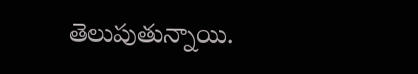తెలుపుతున్నాయి.